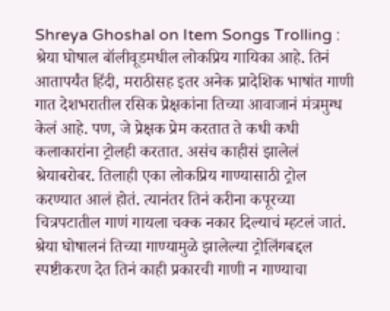Shreya Ghoshal on Item Songs Trolling : श्रेया घोषाल बॉलीवूडमधील लोकप्रिय गायिका आहे. तिनं आतापर्यंत हिंदी, मराठीसह इतर अनेक प्रादेशिक भाषांत गाणी गात देशभरातील रसिक प्रेक्षकांना तिच्या आवाजानं मंत्रमुग्ध केलं आहे. पण, जे प्रेक्षक प्रेम करतात ते कधी कधी कलाकारांना ट्रोलही करतात. असंच काहीसं झालेलं श्रेयाबरोबर. तिलाही एका लोकप्रिय गाण्यासाठी ट्रोल करण्यात आलं होतं. त्यानंतर तिनं करीना कपूरच्या चित्रपटातील गाणं गायला चक्क नकार दिल्याचं म्हटलं जातं.
श्रेया घोषालनं तिच्या गाण्यामुळे झालेल्या ट्रोलिंगबद्दल स्पष्टीकरण देत तिनं काही प्रकारची गाणी न गाण्याचा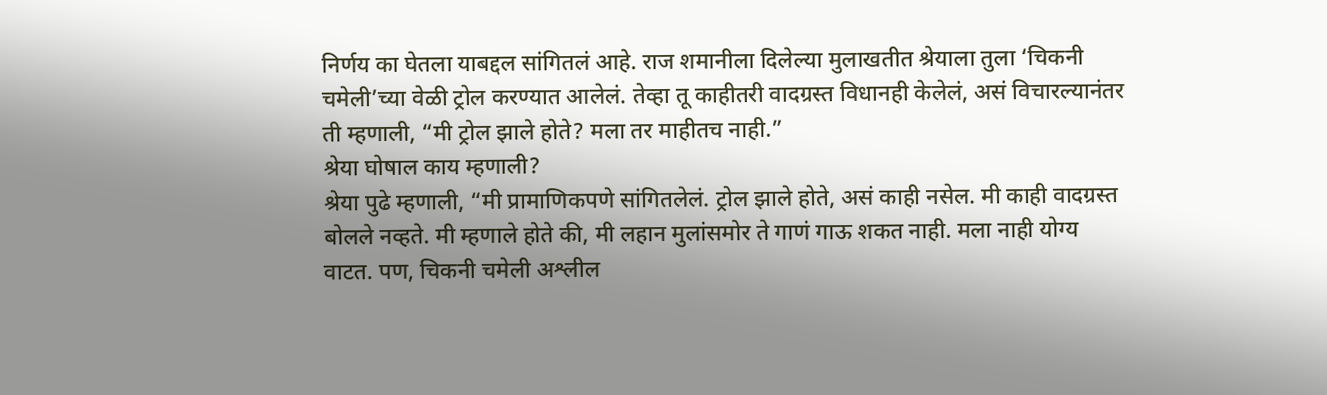निर्णय का घेतला याबद्दल सांगितलं आहे. राज शमानीला दिलेल्या मुलाखतीत श्रेयाला तुला ‘चिकनी चमेली’च्या वेळी ट्रोल करण्यात आलेलं. तेव्हा तू काहीतरी वादग्रस्त विधानही केलेलं, असं विचारल्यानंतर ती म्हणाली, “मी ट्रोल झाले होते? मला तर माहीतच नाही.”
श्रेया घोषाल काय म्हणाली?
श्रेया पुढे म्हणाली, “मी प्रामाणिकपणे सांगितलेलं. ट्रोल झाले होते, असं काही नसेल. मी काही वादग्रस्त बोलले नव्हते. मी म्हणाले होते की, मी लहान मुलांसमोर ते गाणं गाऊ शकत नाही. मला नाही योग्य वाटत. पण, चिकनी चमेली अश्लील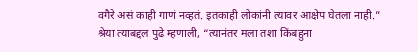वगैरे असं काही गाणं नव्हतं. इतकाही लोकांनी त्यावर आक्षेप घेतला नाही.”
श्रेया त्याबद्दल पुढे म्हणाली, “त्यानंतर मला तशा किंबहुना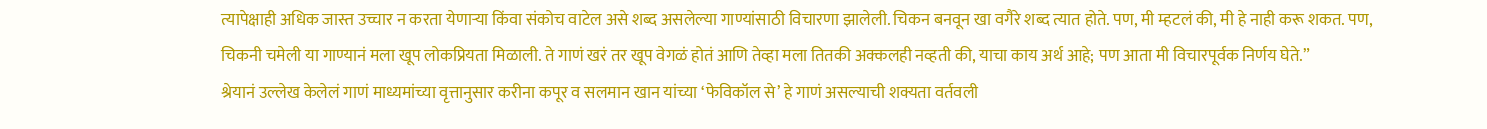त्यापेक्षाही अधिक जास्त उच्चार न करता येणाऱ्या किंवा संकोच वाटेल असे शब्द असलेल्या गाण्यांसाठी विचारणा झालेली. चिकन बनवून खा वगैरे शब्द त्यात होते. पण, मी म्हटलं की, मी हे नाही करू शकत. पण, चिकनी चमेली या गाण्यानं मला खूप लोकप्रियता मिळाली. ते गाणं खरं तर खूप वेगळं होतं आणि तेव्हा मला तितकी अक्कलही नव्हती की, याचा काय अर्थ आहे; पण आता मी विचारपूर्वक निर्णय घेते.”
श्रेयानं उल्लेख केलेलं गाणं माध्यमांच्या वृत्तानुसार करीना कपूर व सलमान खान यांच्या ‘फेविकॉल से’ हे गाणं असल्याची शक्यता वर्तवली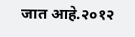जात आहे.२०१२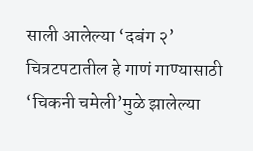साली आलेल्या ‘दबंग २’ चित्रटपटातील हे गाणं गाण्यासाठी ‘चिकनी चमेली’मुळे झालेल्या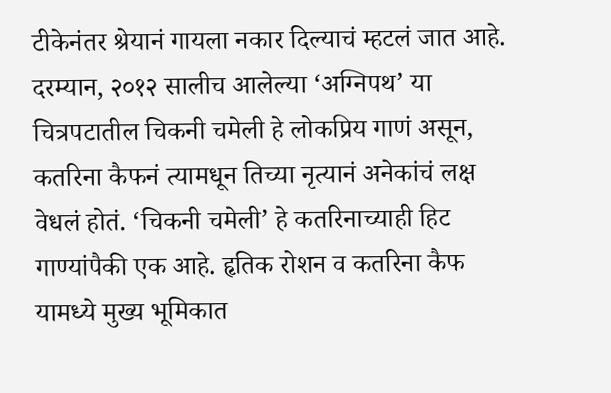टीकेनंतर श्रेयानं गायला नकार दिल्याचं म्हटलं जात आहे.
दरम्यान, २०१२ सालीच आलेल्या ‘अग्निपथ’ या चित्रपटातील चिकनी चमेली हे लोकप्रिय गाणं असून, कतरिना कैफनं त्यामधून तिच्या नृत्यानं अनेकांचं लक्ष वेधलं होतं. ‘चिकनी चमेली’ हे कतरिनाच्याही हिट गाण्यांपैकी एक आहे. हृतिक रोशन व कतरिना कैफ यामध्ये मुख्य भूमिकात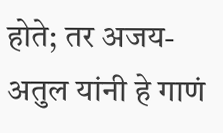होते; तर अजय-अतुल यांनी हे गाणं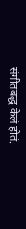संगीतबद्ध केलं होतं.